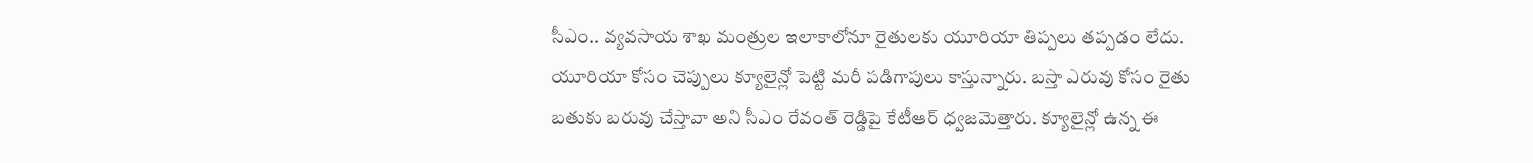సీఎం.. వ్యవసాయ శాఖ మంత్రుల ఇలాకాలోనూ రైతులకు యూరియా తిప్పలు తప్పడం లేదు. యూరియా కోసం చెప్పులు క్యూలైన్లో పెట్టి మరీ పడిగాపులు కాస్తున్నారు. బస్తా ఎరువు కోసం రైతు బతుకు బరువు చేస్తావా అని సీఎం రేవంత్ రెడ్డిపై కేటీఆర్ ధ్వజమెత్తారు. క్యూలైన్లో ఉన్న ఈ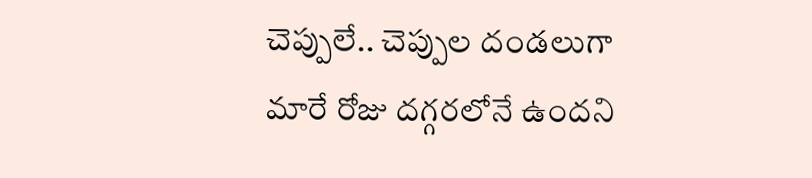చెప్పులే.. చెప్పుల దండలుగా మారే రోజు దగ్గరలోనే ఉందని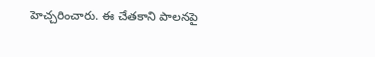హెచ్చరించారు. ఈ చేతకాని పాలనపై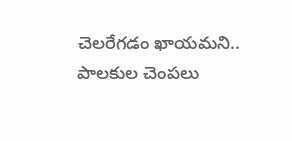చెలరేగడం ఖాయమని.. పాలకుల చెంపలు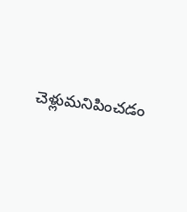చెళ్లుమనిపించడం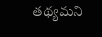తథ్యమని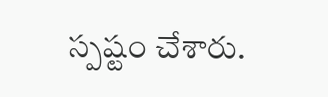స్పష్టం చేశారు.